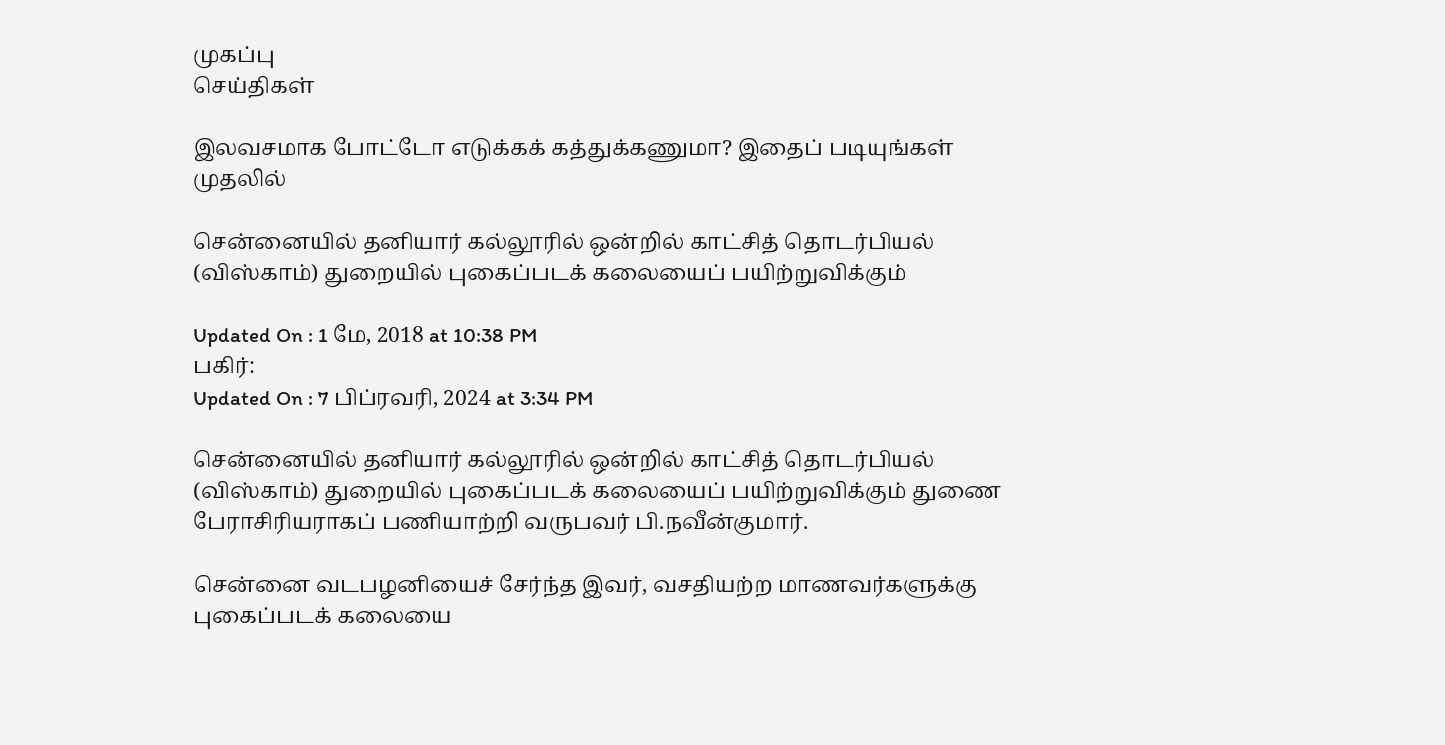முகப்பு
செய்திகள்

இலவசமாக போட்டோ எடுக்கக் கத்துக்கணுமா? இதைப் படியுங்கள் முதலில்

சென்னையில் தனியார் கல்லூரில் ஒன்றில் காட்சித் தொடர்பியல் (விஸ்காம்) துறையில் புகைப்படக் கலையைப் பயிற்றுவிக்கும்

Updated On : 1 மே, 2018 at 10:38 PM
பகிர்:
Updated On : 7 பிப்ரவரி, 2024 at 3:34 PM

சென்னையில் தனியார் கல்லூரில் ஒன்றில் காட்சித் தொடர்பியல் (விஸ்காம்) துறையில் புகைப்படக் கலையைப் பயிற்றுவிக்கும் துணை பேராசிரியராகப் பணியாற்றி வருபவர் பி.நவீன்குமார்.

சென்னை வடபழனியைச் சேர்ந்த இவர், வசதியற்ற மாணவர்களுக்கு புகைப்படக் கலையை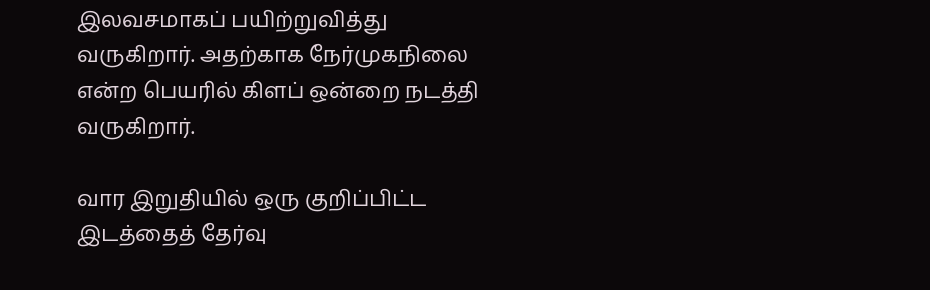இலவசமாகப் பயிற்றுவித்து வருகிறார். அதற்காக நேர்முகநிலை என்ற பெயரில் கிளப் ஒன்றை நடத்தி வருகிறார்.

வார இறுதியில் ஒரு குறிப்பிட்ட இடத்தைத் தேர்வு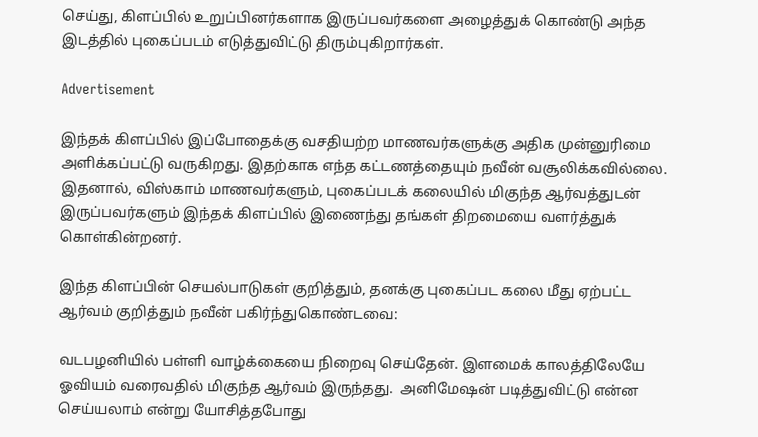செய்து, கிளப்பில் உறுப்பினர்களாக இருப்பவர்களை அழைத்துக் கொண்டு அந்த இடத்தில் புகைப்படம் எடுத்துவிட்டு திரும்புகிறார்கள்.

Advertisement

இந்தக் கிளப்பில் இப்போதைக்கு வசதியற்ற மாணவர்களுக்கு அதிக முன்னுரிமை அளிக்கப்பட்டு வருகிறது. இதற்காக எந்த கட்டணத்தையும் நவீன் வசூலிக்கவில்லை. இதனால், விஸ்காம் மாணவர்களும், புகைப்படக் கலையில் மிகுந்த ஆர்வத்துடன் இருப்பவர்களும் இந்தக் கிளப்பில் இணைந்து தங்கள் திறமையை வளர்த்துக் கொள்கின்றனர்.

இந்த கிளப்பின் செயல்பாடுகள் குறித்தும், தனக்கு புகைப்பட கலை மீது ஏற்பட்ட ஆர்வம் குறித்தும் நவீன் பகிர்ந்துகொண்டவை:

வடபழனியில் பள்ளி வாழ்க்கையை நிறைவு செய்தேன். இளமைக் காலத்திலேயே ஓவியம் வரைவதில் மிகுந்த ஆர்வம் இருந்தது.  அனிமேஷன் படித்துவிட்டு என்ன செய்யலாம் என்று யோசித்தபோது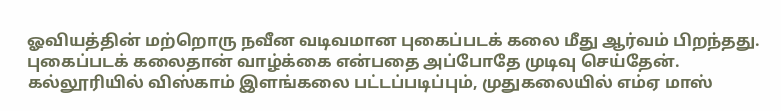ஓவியத்தின் மற்றொரு நவீன வடிவமான புகைப்படக் கலை மீது ஆர்வம் பிறந்தது. புகைப்படக் கலைதான் வாழ்க்கை என்பதை அப்போதே முடிவு செய்தேன். கல்லூரியில் விஸ்காம் இளங்கலை பட்டப்படிப்பும், முதுகலையில் எம்ஏ மாஸ்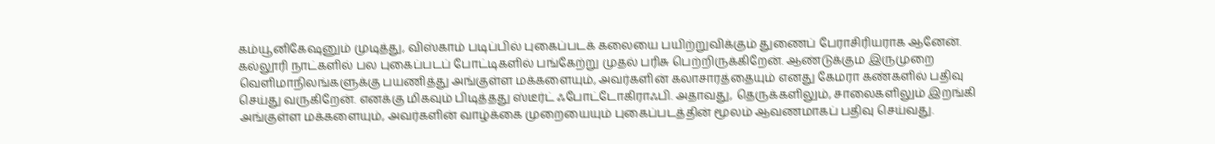கம்யூனிகேஷனும் முடித்து, விஸ்காம் படிப்பில் புகைப்படக் கலையை பயிற்றுவிக்கும் துணைப் பேராசிரியராக ஆனேன். கல்லூரி நாட்களில் பல புகைப்படப் போட்டிகளில் பங்கேற்று முதல் பரிசு பெற்றிருக்கிறேன். ஆண்டுக்கும இருமுறை வெளிமாநிலங்களுக்கு பயணித்து அங்குள்ள மக்களையும், அவர்களின் கலாசாரத்தையும் எனது கேமரா கண்களில் பதிவு செய்து வருகிறேன். எனக்கு மிகவும் பிடித்தது ஸ்டீர்ட் ஃபோட்டோகிராஃபி. அதாவது, தெருக்களிலும், சாலைகளிலும் இறங்கி அங்குள்ள மக்களையும், அவர்களின் வாழ்க்கை முறையையும் புகைப்படத்தின் மூலம் ஆவணமாகப் பதிவு செய்வது.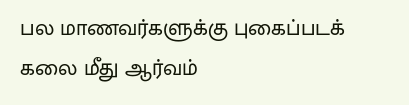பல மாணவர்களுக்கு புகைப்படக் கலை மீது ஆர்வம்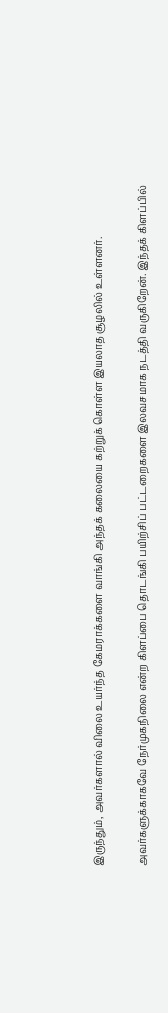இருந்தும், அவர்களால் விலை உயர்ந்த கேமராக்களை வாங்கி அந்தக் கலையை கற்றுக் கொள்ள இயலாத சூழலில் உள்ளனர்.

அவர்களுக்காகவே நேர்முகநிலை என்ற கிளப்பை தொடங்கி பயிற்சிப் பட்டறைகளை இலவசமாக நடத்தி வருகிறேன். இந்தக் கிளப்பில்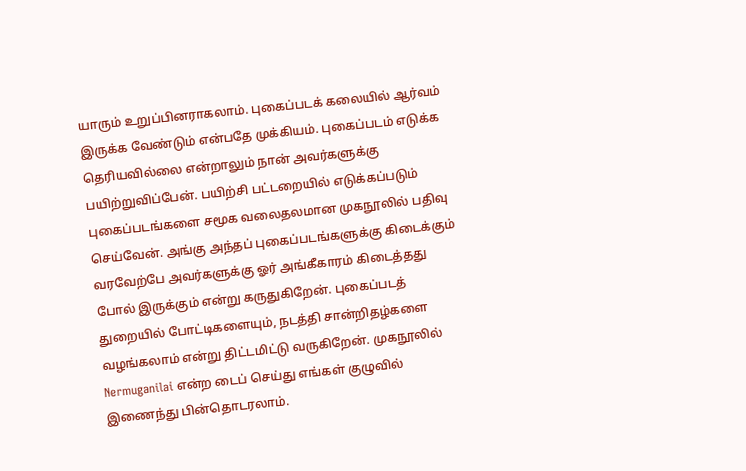யாரும் உறுப்பினராகலாம். புகைப்படக் கலையில் ஆர்வம் இருக்க வேண்டும் என்பதே முக்கியம். புகைப்படம் எடுக்க தெரியவில்லை என்றாலும் நான் அவர்களுக்கு பயிற்றுவிப்பேன். பயிற்சி பட்டறையில் எடுக்கப்படும் புகைப்படங்களை சமூக வலைதலமான முகநூலில் பதிவு செய்வேன். அங்கு அந்தப் புகைப்படங்களுக்கு கிடைக்கும் வரவேற்பே அவர்களுக்கு ஓர் அங்கீகாரம் கிடைத்தது போல் இருக்கும் என்று கருதுகிறேன். புகைப்படத் துறையில் போட்டிகளையும், நடத்தி சான்றிதழ்களை வழங்கலாம் என்று திட்டமிட்டு வருகிறேன். முகநூலில் Nermuganilai என்ற டைப் செய்து எங்கள் குழுவில் இணைந்து பின்தொடரலாம்.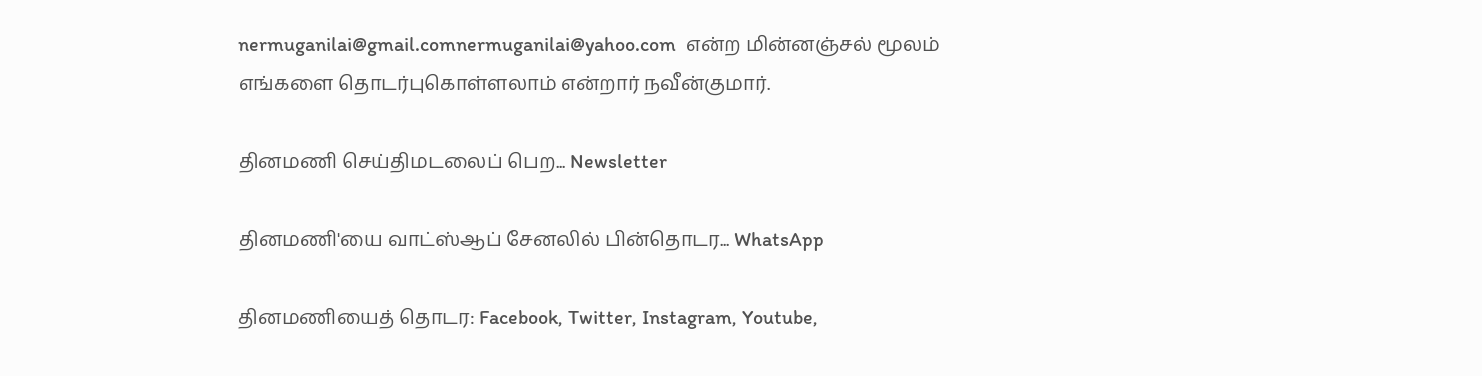nermuganilai@gmail.comnermuganilai@yahoo.com  என்ற மின்னஞ்சல் மூலம் எங்களை தொடர்புகொள்ளலாம் என்றார் நவீன்குமார்.

தினமணி செய்திமடலைப் பெற... Newsletter

தினமணி'யை வாட்ஸ்ஆப் சேனலில் பின்தொடர... WhatsApp

தினமணியைத் தொடர: Facebook, Twitter, Instagram, Youtube,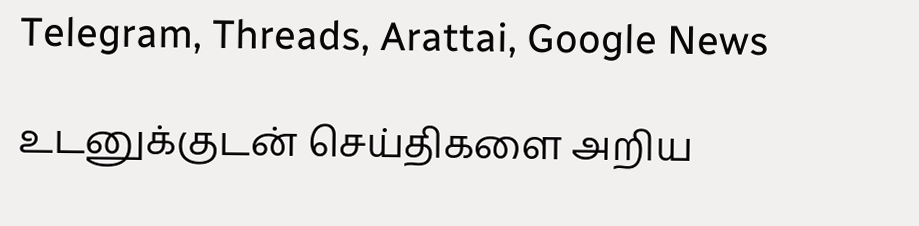Telegram, Threads, Arattai, Google News

உடனுக்குடன் செய்திகளை அறிய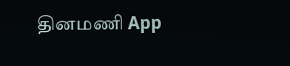தினமணி App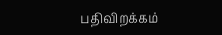பதிவிறக்கம்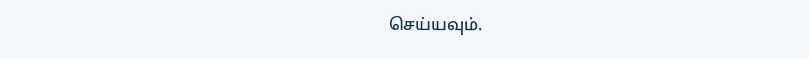செய்யவும்.